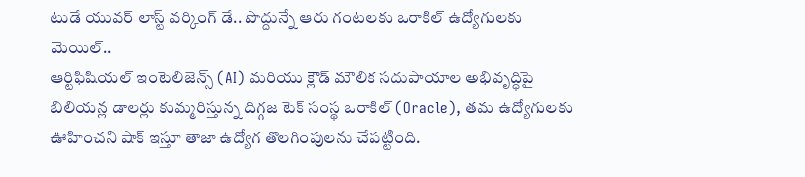టుడే యువర్ లాస్ట్ వర్కింగ్ డే.. పొద్దున్నే ఆరు గంటలకు ఒరాకిల్ ఉద్యోగులకు మెయిల్..
ఆర్టిఫిషియల్ ఇంటెలిజెన్స్ (AI) మరియు క్లౌడ్ మౌలిక సదుపాయాల అభివృద్ధిపై బిలియన్ల డాలర్లు కుమ్మరిస్తున్న దిగ్గజ టెక్ సంస్థ ఒరాకిల్ (Oracle), తమ ఉద్యోగులకు ఊహించని షాక్ ఇస్తూ తాజా ఉద్యోగ తొలగింపులను చేపట్టింది.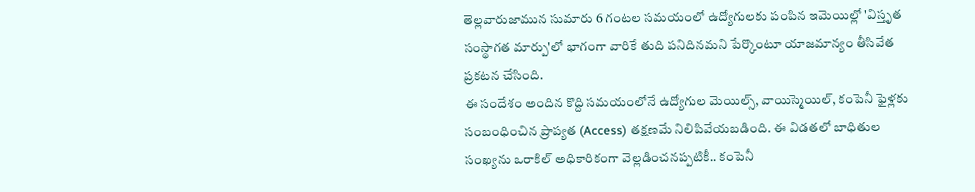తెల్లవారుజామున సుమారు 6 గంటల సమయంలో ఉద్యోగులకు పంపిన ఇమెయిల్లో 'విస్తృత సంస్థాగత మార్పు'లో భాగంగా వారికే తుది పనిదినమని పేర్కొంటూ యాజమాన్యం తీసివేత ప్రకటన చేసింది.
ఈ సందేశం అందిన కొద్ది సమయంలోనే ఉద్యోగుల మెయిల్స్, వాయిస్మెయిల్, కంపెనీ ఫైళ్లకు సంబంధించిన ప్రాప్యత (Access) తక్షణమే నిలిపివేయబడింది. ఈ విడతలో బాధితుల సంఖ్యను ఒరాకిల్ అధికారికంగా వెల్లడించనప్పటికీ.. కంపెనీ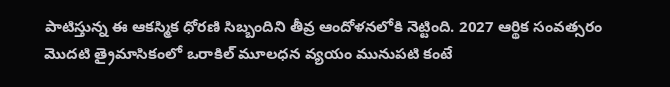పాటిస్తున్న ఈ ఆకస్మిక ధోరణి సిబ్బందిని తీవ్ర ఆందోళనలోకి నెట్టింది. 2027 ఆర్థిక సంవత్సరం మొదటి త్రైమాసికంలో ఒరాకిల్ మూలధన వ్యయం మునుపటి కంటే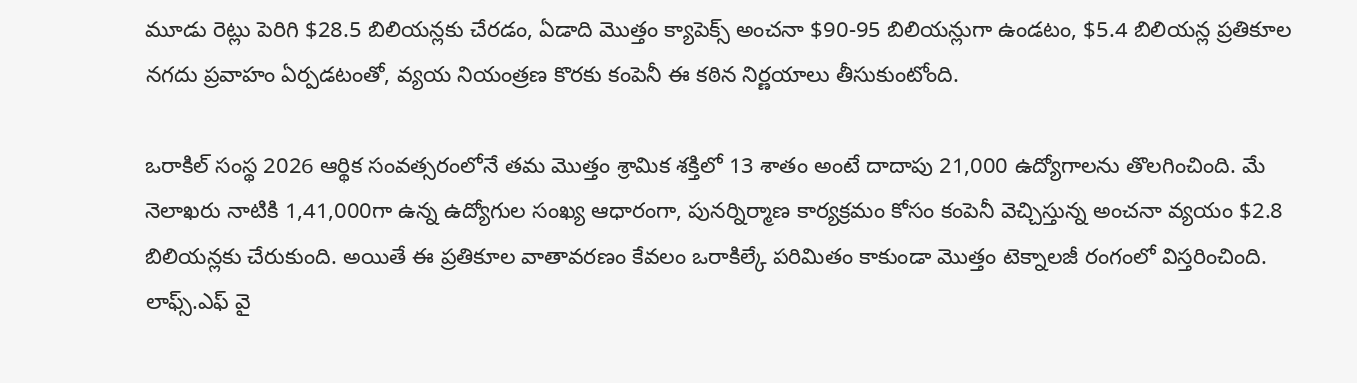మూడు రెట్లు పెరిగి $28.5 బిలియన్లకు చేరడం, ఏడాది మొత్తం క్యాపెక్స్ అంచనా $90-95 బిలియన్లుగా ఉండటం, $5.4 బిలియన్ల ప్రతికూల నగదు ప్రవాహం ఏర్పడటంతో, వ్యయ నియంత్రణ కొరకు కంపెనీ ఈ కఠిన నిర్ణయాలు తీసుకుంటోంది.

ఒరాకిల్ సంస్థ 2026 ఆర్థిక సంవత్సరంలోనే తమ మొత్తం శ్రామిక శక్తిలో 13 శాతం అంటే దాదాపు 21,000 ఉద్యోగాలను తొలగించింది. మే నెలాఖరు నాటికి 1,41,000గా ఉన్న ఉద్యోగుల సంఖ్య ఆధారంగా, పునర్నిర్మాణ కార్యక్రమం కోసం కంపెనీ వెచ్చిస్తున్న అంచనా వ్యయం $2.8 బిలియన్లకు చేరుకుంది. అయితే ఈ ప్రతికూల వాతావరణం కేవలం ఒరాకిల్కే పరిమితం కాకుండా మొత్తం టెక్నాలజీ రంగంలో విస్తరించింది.
లాఫ్స్.ఎఫ్ వై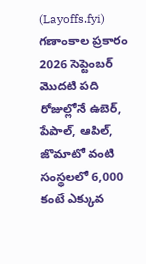(Layoffs.fyi) గణాంకాల ప్రకారం 2026 సెప్టెంబర్ మొదటి పది రోజుల్లోనే ఉబెర్, పేపాల్, ఆపిల్, జొమాటో వంటి సంస్థలలో 6,000 కంటే ఎక్కువ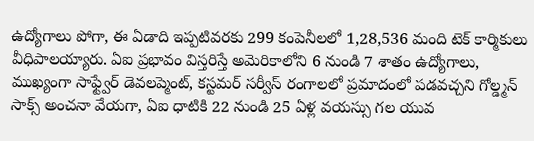ఉద్యోగాలు పోగా, ఈ ఏడాది ఇప్పటివరకు 299 కంపెనీలలో 1,28,536 మంది టెక్ కార్మికులు వీధిపాలయ్యారు. ఏఐ ప్రభావం విస్తరిస్తే అమెరికాలోని 6 నుండి 7 శాతం ఉద్యోగాలు, ముఖ్యంగా సాఫ్ట్వేర్ డెవలప్మెంట్, కస్టమర్ సర్వీస్ రంగాలలో ప్రమాదంలో పడవచ్చని గోల్డ్మన్ సాక్స్ అంచనా వేయగా, ఏఐ ధాటికి 22 నుండి 25 ఏళ్ల వయస్సు గల యువ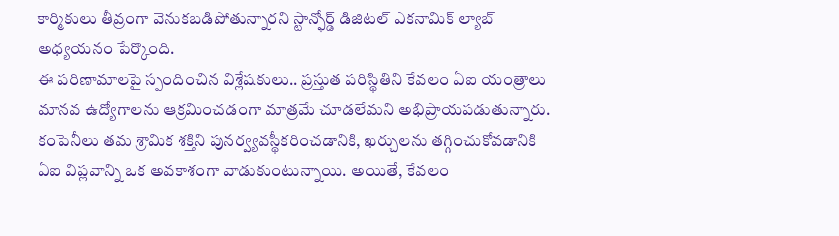కార్మికులు తీవ్రంగా వెనుకబడిపోతున్నారని స్టాన్ఫోర్డ్ డిజిటల్ ఎకనామిక్ ల్యాబ్ అధ్యయనం పేర్కొంది.
ఈ పరిణామాలపై స్పందించిన విశ్లేషకులు.. ప్రస్తుత పరిస్థితిని కేవలం ఏఐ యంత్రాలు మానవ ఉద్యోగాలను ఆక్రమించడంగా మాత్రమే చూడలేమని అభిప్రాయపడుతున్నారు. కంపెనీలు తమ శ్రామిక శక్తిని పునర్వ్యవస్థీకరించడానికి, ఖర్చులను తగ్గించుకోవడానికి ఏఐ విప్లవాన్ని ఒక అవకాశంగా వాడుకుంటున్నాయి. అయితే, కేవలం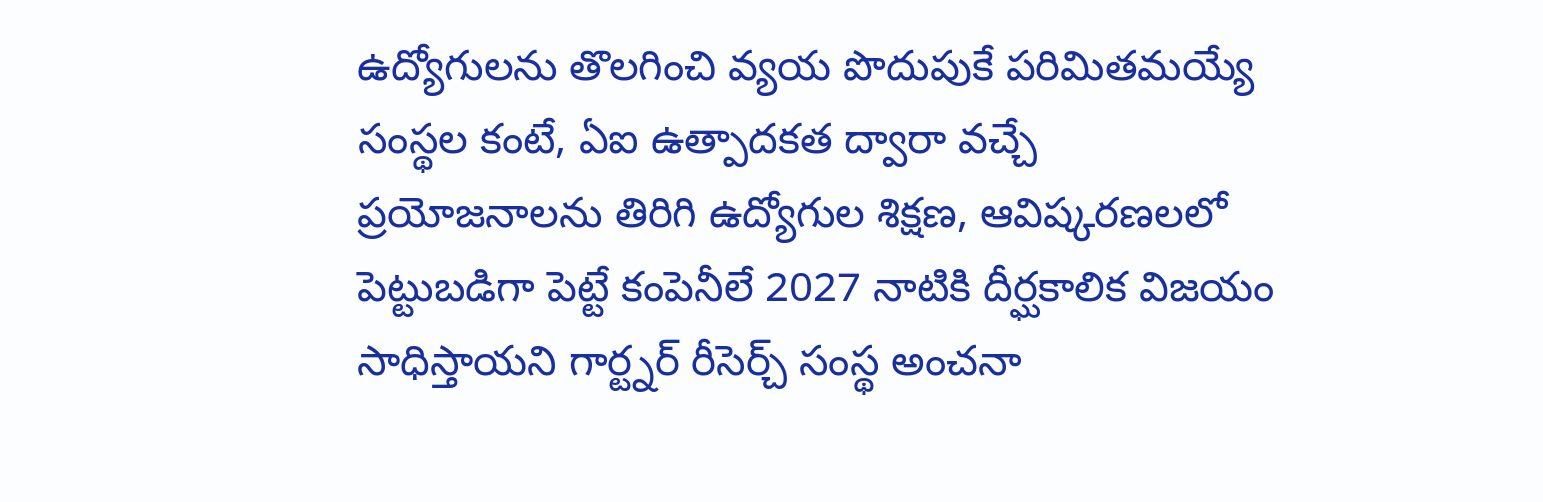ఉద్యోగులను తొలగించి వ్యయ పొదుపుకే పరిమితమయ్యే సంస్థల కంటే, ఏఐ ఉత్పాదకత ద్వారా వచ్చే ప్రయోజనాలను తిరిగి ఉద్యోగుల శిక్షణ, ఆవిష్కరణలలో పెట్టుబడిగా పెట్టే కంపెనీలే 2027 నాటికి దీర్ఘకాలిక విజయం సాధిస్తాయని గార్ట్నర్ రీసెర్చ్ సంస్థ అంచనా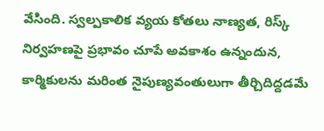వేసింది. స్వల్పకాలిక వ్యయ కోతలు నాణ్యత, రిస్క్ నిర్వహణపై ప్రభావం చూపే అవకాశం ఉన్నందున, కార్మికులను మరింత నైపుణ్యవంతులుగా తీర్చిదిద్దడమే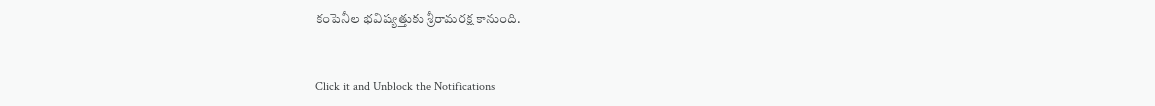కంపెనీల భవిష్యత్తుకు శ్రీరామరక్ష కానుంది.


Click it and Unblock the Notifications